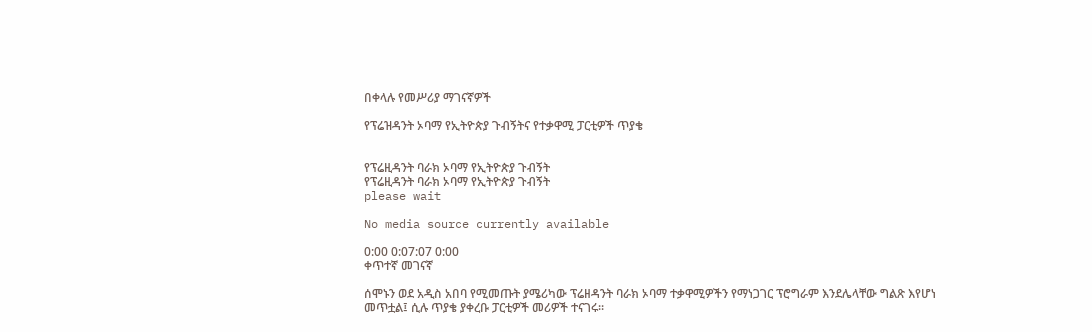በቀላሉ የመሥሪያ ማገናኛዎች

የፕሬዝዳንት ኦባማ የኢትዮጵያ ጉብኝትና የተቃዋሚ ፓርቲዎች ጥያቄ


የፕሬዚዳንት ባራክ ኦባማ የኢትዮጵያ ጉብኝት
የፕሬዚዳንት ባራክ ኦባማ የኢትዮጵያ ጉብኝት
please wait

No media source currently available

0:00 0:07:07 0:00
ቀጥተኛ መገናኛ

ሰሞኑን ወደ አዲስ አበባ የሚመጡት ያሜሪካው ፕሬዘዳንት ባራክ ኦባማ ተቃዋሚዎችን የማነጋገር ፕሮግራም እንደሌላቸው ግልጽ እየሆነ መጥቷል፤ ሲሉ ጥያቄ ያቀረቡ ፓርቲዎች መሪዎች ተናገሩ።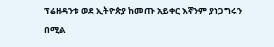ፕሬዘዳንቱ ወደ ኢትዮጵያ ከመጡ አይቀር እኛንም ያነጋግሩን በሚል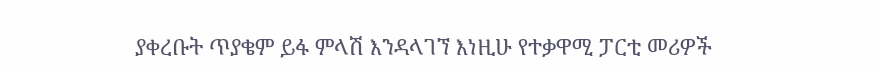ያቀረቡት ጥያቄም ይፋ ምላሽ እንዳላገኘ እነዚሁ የተቃዋሚ ፓርቲ መሪዎች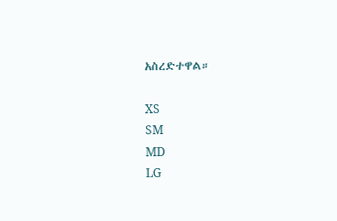አስረድተዋል።

XS
SM
MD
LG